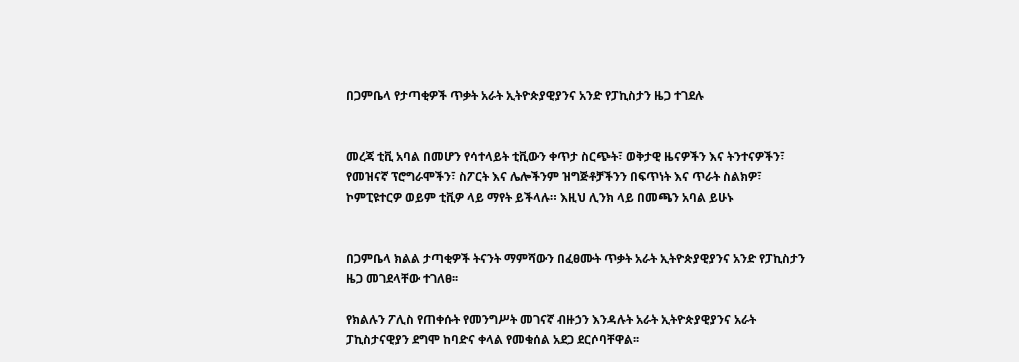በጋምቤላ የታጣቂዎች ጥቃት አራት ኢትዮጵያዊያንና አንድ የፓኪስታን ዜጋ ተገደሉ


መረጃ ቲቪ አባል በመሆን የሳተላይት ቲቪውን ቀጥታ ስርጭት፣ ወቅታዊ ዜናዎችን እና ትንተናዎችን፣ የመዝናኛ ፕሮግራሞችን፣ ስፖርት እና ሌሎችንም ዝግጅቶቻችንን በፍጥነት እና ጥራት ስልክዎ፣ ኮምፒዩተርዎ ወይም ቲቪዎ ላይ ማየት ይችላሉ። እዚህ ሊንክ ላይ በመጫን አባል ይሁኑ


በጋምቤላ ክልል ታጣቂዎች ትናንት ማምሻውን በፈፀሙት ጥቃት አራት ኢትዮጵያዊያንና አንድ የፓኪስታን ዜጋ መገደላቸው ተገለፀ፡፡

የክልሉን ፖሊስ የጠቀሱት የመንግሥት መገናኛ ብዙኃን እንዳሉት አራት ኢትዮጵያዊያንና አራት ፓኪስታናዊያን ደግሞ ከባድና ቀላል የመቁሰል አደጋ ደርሶባቸዋል፡፡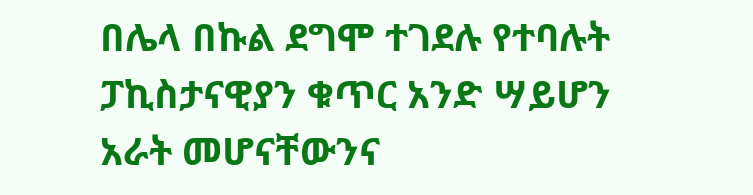በሌላ በኩል ደግሞ ተገደሉ የተባሉት ፓኪስታናዊያን ቁጥር አንድ ሣይሆን አራት መሆናቸውንና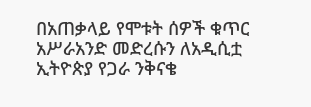በአጠቃላይ የሞቱት ሰዎች ቁጥር አሥራአንድ መድረሱን ለአዲሲቷ ኢትዮጵያ የጋራ ንቅናቄ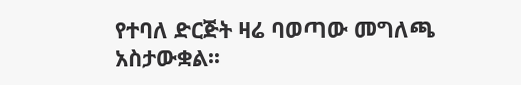የተባለ ድርጅት ዛሬ ባወጣው መግለጫ አስታውቋል፡፡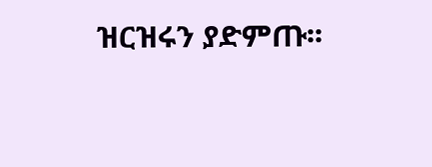ዝርዝሩን ያድምጡ፡፡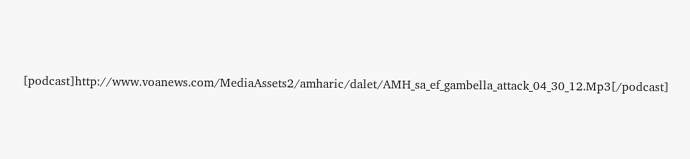[podcast]http://www.voanews.com/MediaAssets2/amharic/dalet/AMH_sa_ef_gambella_attack_04_30_12.Mp3[/podcast]